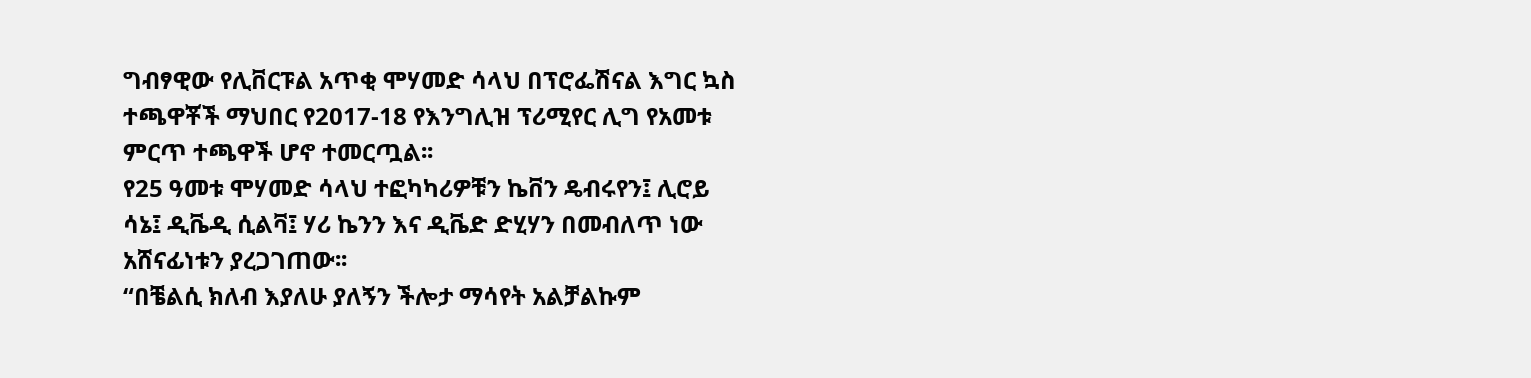ግብፃዊው የሊቨርፑል አጥቂ ሞሃመድ ሳላህ በፕሮፌሽናል እግር ኳስ ተጫዋቾች ማህበር የ2017-18 የእንግሊዝ ፕሪሚየር ሊግ የአመቱ ምርጥ ተጫዋች ሆኖ ተመርጧል፡፡
የ25 ዓመቱ ሞሃመድ ሳላህ ተፎካካሪዎቹን ኬቨን ዴብሩየን፤ ሊሮይ ሳኔ፤ ዲቬዲ ሲልቫ፤ ሃሪ ኬንን እና ዲቬድ ድሂሃን በመብለጥ ነው አሸናፊነቱን ያረጋገጠው፡፡
“በቼልሲ ክለብ እያለሁ ያለኝን ችሎታ ማሳየት አልቻልኩም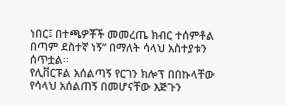ነበር፤ በተጫዎቾች መመረጤ ክብር ተሰምቶል በጣም ደስተኛ ነኝ” በማለት ሳላህ አስተያቱን ሰጥቷል፡፡
የሊቨርፑል አሰልጣኝ የርገን ክሎፕ በበኩላቸው የሳላህ አሰልጠኝ በመሆናቸው እጅጉን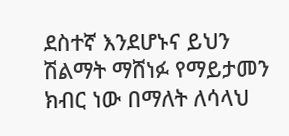ደስተኛ እንደሆኑና ይህን ሽልማት ማሸነፉ የማይታመን ክብር ነው በማለት ለሳላህ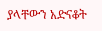ያላቸውን አድናቆት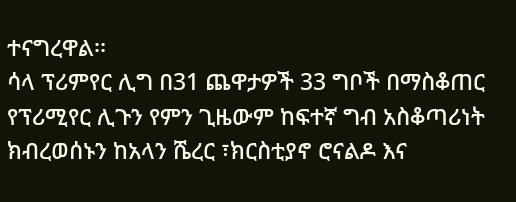ተናግረዋል፡፡
ሳላ ፕሪምየር ሊግ በ31 ጨዋታዎች 33 ግቦች በማስቆጠር የፕሪሚየር ሊጉን የምን ጊዜውም ከፍተኛ ግብ አስቆጣሪነት ክብረወሰኑን ከአላን ሼረር ፣ክርስቲያኖ ሮናልዶ እና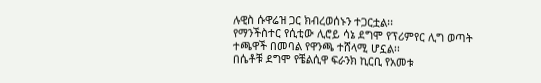ሉዊስ ሱዋሬዝ ጋር ክብረወሰኑን ተጋርቷል፡፡
የማንችስተር የሲቲው ሊሮይ ሳኔ ደግሞ የፕሪምየር ሊግ ወጣት ተጫዋች በመባል የዋንጫ ተሸላሚ ሆኗል፡፡
በሴቶቹ ደግሞ የቼልሲዋ ፍራንክ ኪርቢ የአመቱ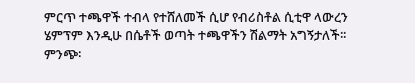ምርጥ ተጫዋች ተብላ የተሸለመች ሲሆ የብሪስቶል ሲቲዋ ላውረን ሄምፕም እንዲሁ በሴቶች ወጣት ተጫዋችን ሽልማት አግኝታለች፡፡
ምንጭ፡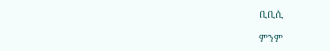ቢቢሲ

ምንም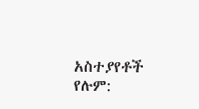አስተያየቶች የሉም: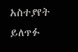አስተያየት ይለጥፉ